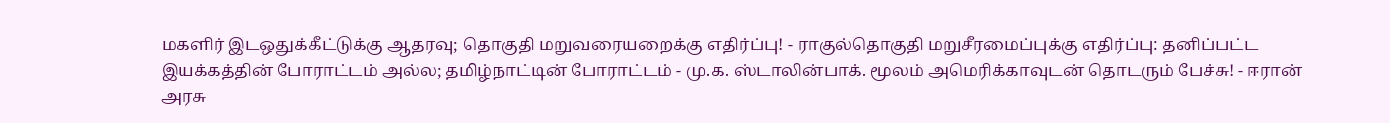மகளிர் இடஒதுக்கீட்டுக்கு ஆதரவு; தொகுதி மறுவரையறைக்கு எதிர்ப்பு! - ராகுல்தொகுதி மறுசீரமைப்புக்கு எதிர்ப்பு: தனிப்பட்ட இயக்கத்தின் போராட்டம் அல்ல; தமிழ்நாட்டின் போராட்டம் - மு.க. ஸ்டாலின்பாக். மூலம் அமெரிக்காவுடன் தொடரும் பேச்சு! - ஈரான் அரசு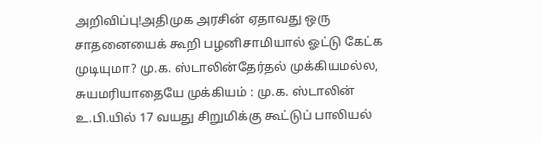அறிவிப்பு!அதிமுக அரசின் ஏதாவது ஒரு சாதனையைக் கூறி பழனிசாமியால் ஓட்டு கேட்க முடியுமா? மு.க. ஸ்டாலின்தேர்தல் முக்கியமல்ல, சுயமரியாதையே முக்கியம் : மு.க. ஸ்டாலின் உ.பி.யில் 17 வயது சிறுமிக்கு கூட்டுப் பாலியல்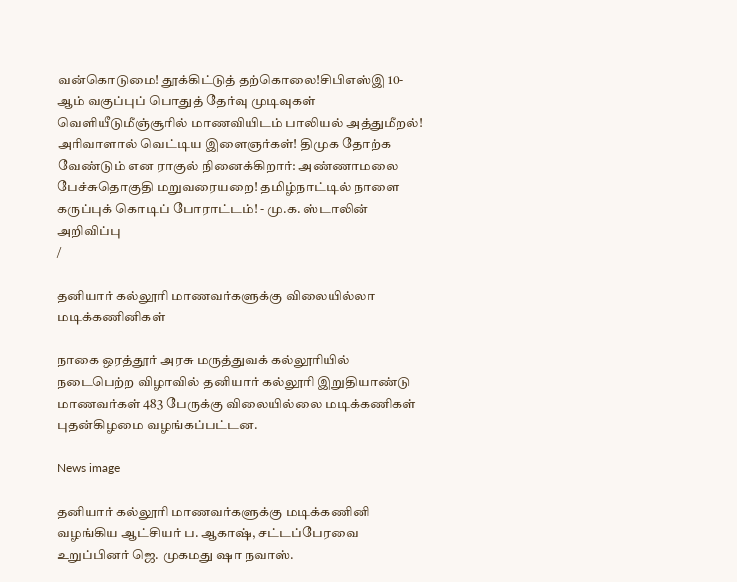வன்கொடுமை! தூக்கிட்டுத் தற்கொலை!சிபிஎஸ்இ 10-ஆம் வகுப்புப் பொதுத் தேர்வு முடிவுகள் வெளியீடுமீஞ்சூரில் மாணவியிடம் பாலியல் அத்துமீறல்! அரிவாளால் வெட்டிய இளைஞர்கள்! திமுக தோற்க வேண்டும் என ராகுல் நினைக்கிறார்: அண்ணாமலை பேச்சுதொகுதி மறுவரையறை! தமிழ்நாட்டில் நாளை கருப்புக் கொடிப் போராட்டம்! - மு.க. ஸ்டாலின் அறிவிப்பு
/

தனியார் கல்லூரி மாணவர்களுக்கு விலையில்லா மடிக்கணினிகள்

நாகை ஒரத்தூர் அரசு மருத்துவக் கல்லூரியில் நடைபெற்ற விழாவில் தனியார் கல்லூரி இறுதியாண்டு மாணவர்கள் 483 பேருக்கு விலையில்லை மடிக்கணிகள் புதன்கிழமை வழங்கப்பட்டன.

News image

தனியார் கல்லூரி மாணவர்களுக்கு மடிக்கணினி வழங்கிய ஆட்சியர் ப. ஆகாஷ், சட்டப்பேரவை உறுப்பினர் ஜெ. முகமது ஷா நவாஸ்.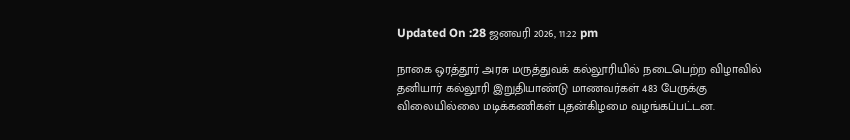Updated On :28 ஜனவரி 2026, 11:22 pm

நாகை ஒரத்தூர் அரசு மருத்துவக் கல்லூரியில் நடைபெற்ற விழாவில் தனியார் கல்லூரி இறுதியாண்டு மாணவர்கள் 483 பேருக்கு விலையில்லை மடிக்கணிகள் புதன்கிழமை வழங்கப்பட்டன.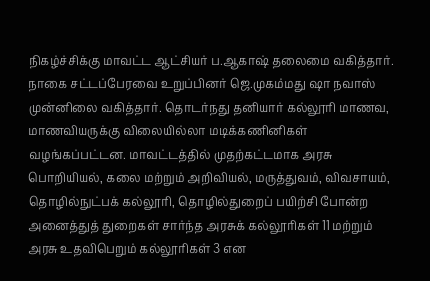நிகழ்ச்சிக்கு மாவட்ட ஆட்சியர் ப.ஆகாஷ் தலைமை வகித்தார். நாகை சட்டப்பேரவை உறுப்பினர் ஜெ.முகம்மது ஷா நவாஸ் முன்னிலை வகித்தார். தொடர்நது தனியார் கல்லூரி மாணவ, மாணவியருக்கு விலையில்லா மடிக்கணினிகள் வழங்கப்பட்டன. மாவட்டத்தில் முதற்கட்டமாக அரசு பொறியியல், கலை மற்றும் அறிவியல், மருத்துவம், விவசாயம், தொழில்நுட்பக் கல்லூரி, தொழில்துறைப் பயிற்சி போன்ற அனைத்துத் துறைகள் சார்ந்த அரசுக் கல்லூரிகள் 11 மற்றும் அரசு உதவிபெறும் கல்லூரிகள் 3 என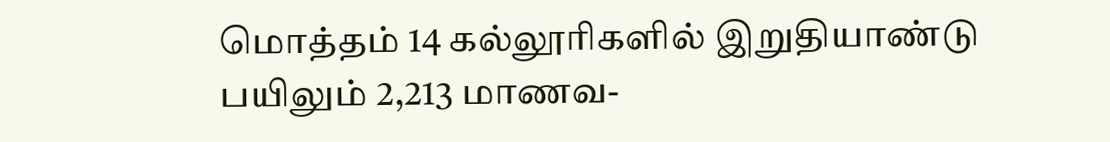மொத்தம் 14 கல்லூரிகளில் இறுதியாண்டு பயிலும் 2,213 மாணவ-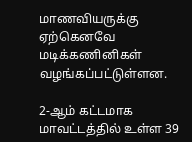மாணவியருக்கு ஏற்கெனவே மடிக்கணினிகள் வழங்கப்பட்டுள்ளன.

2-ஆம் கட்டமாக மாவட்டத்தில் உள்ள 39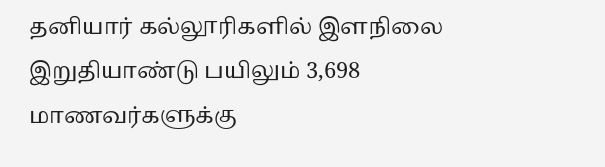தனியார் கல்லூரிகளில் இளநிலை இறுதியாண்டு பயிலும் 3,698 மாணவர்களுக்கு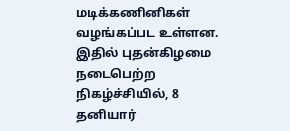மடிக்கணினிகள் வழங்கப்பட உள்ளன. இதில் புதன்கிழமை நடைபெற்ற நிகழ்ச்சியில், 8 தனியார்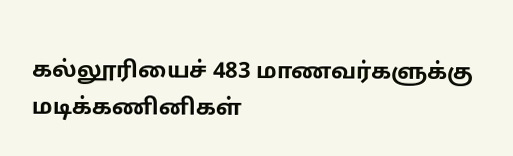கல்லூரியைச் 483 மாணவர்களுக்கு மடிக்கணினிகள்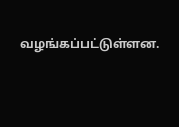வழங்கப்பட்டுள்ளன.